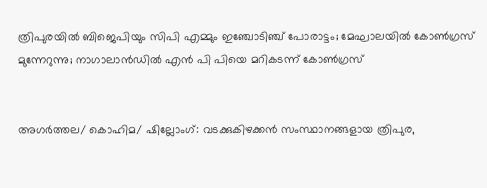ത്രിപുരയില്‍ ബിജെപിയും സിപി എമ്മും ഇഞ്ചോടിഞ്ച് പോരാട്ടം; മേഘാലയില്‍ കോണ്‍ഗ്രസ് മുന്നേറുന്നു; നാഗാലാന്‍ഡില്‍ എന്‍ പി പിയെ മറികടന്ന് കോണ്‍ഗ്രസ്


അഗര്‍ത്തല/ കൊഹിമ/ ഷില്ലോംഗ്: വടക്കുകിഴക്കന്‍ സംസ്ഥാനങ്ങളായ ത്രിപുര,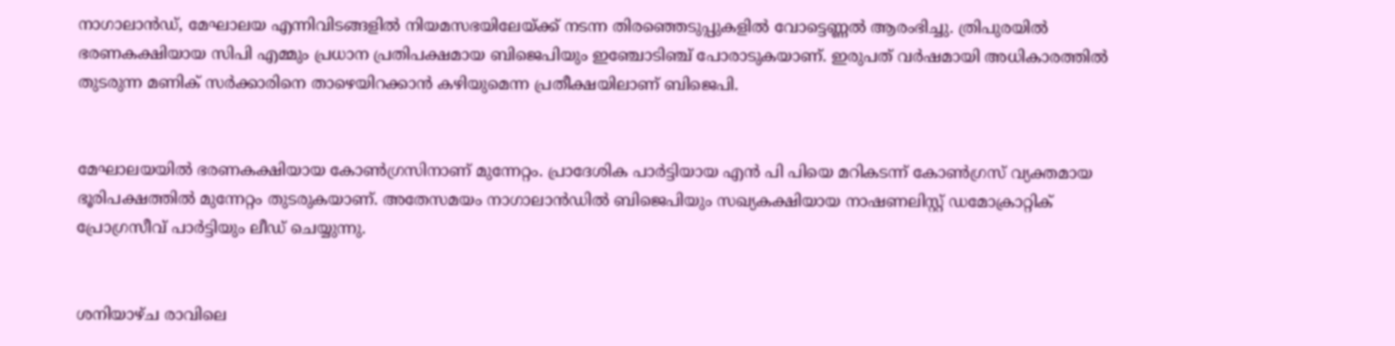നാഗാലാന്‍ഡ്, മേഘാലയ എന്നിവിടങ്ങളില്‍ നിയമസഭയിലേയ്ക്ക് നടന്ന തിരഞ്ഞെടുപ്പുകളില്‍ വോട്ടെണ്ണല്‍ ആരംഭിച്ചു. ത്രിപുരയില്‍ ഭരണകക്ഷിയായ സിപി എമ്മും പ്രധാന പ്രതിപക്ഷമായ ബിജെപിയും ഇഞ്ചോടിഞ്ച് പോരാടുകയാണ്. ഇരുപത് വര്‍ഷമായി അധികാരത്തില്‍ തുടരുന്ന മണിക് സര്‍ക്കാരിനെ താഴെയിറക്കാന്‍ കഴിയുമെന്ന പ്രതീക്ഷയിലാണ് ബിജെപി.


മേഘാലയയില്‍ ഭരണകക്ഷിയായ കോണ്‍ഗ്രസിനാണ് മുന്നേറ്റം. പ്രാദേശിക പാര്‍ട്ടിയായ എന്‍ പി പിയെ മറികടന്ന് കോണ്‍ഗ്രസ് വ്യക്തമായ ഭൂരിപക്ഷത്തില്‍ മുന്നേറ്റം തുടരുകയാണ്. അതേസമയം നാഗാലാന്‍ഡില്‍ ബിജെപിയും സഖ്യകക്ഷിയായ നാഷണലിസ്റ്റ് ഡമോക്രാറ്റിക് പ്രോഗ്രസീവ് പാര്‍ട്ടിയും ലീഡ് ചെയ്യുന്നു.


ശനിയാഴ്ച രാവിലെ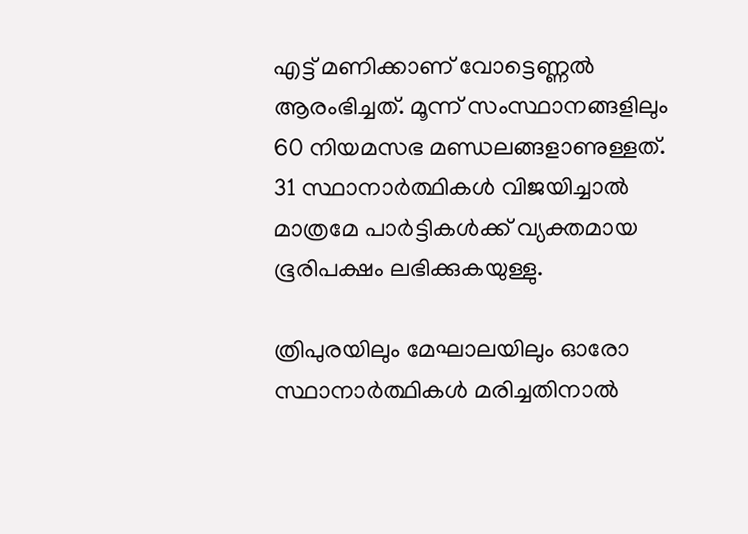എട്ട് മണിക്കാണ് വോട്ടെണ്ണല്‍ ആരംഭിച്ചത്. മൂന്ന് സംസ്ഥാനങ്ങളിലും 60 നിയമസഭ മണ്ഡലങ്ങളാണുള്ളത്. 31 സ്ഥാനാര്‍ത്ഥികള്‍ വിജയിച്ചാല്‍ മാത്രമേ പാര്‍ട്ടികള്‍ക്ക് വ്യക്തമായ ഭൂരിപക്ഷം ലഭിക്കുകയുള്ളു.

ത്രിപുരയിലും മേഘാലയിലും ഓരോ സ്ഥാനാര്‍ത്ഥികള്‍ മരിച്ചതിനാല്‍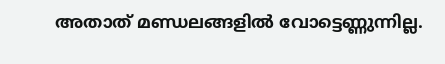അതാത് മണ്ഡലങ്ങളില്‍ വോട്ടെണ്ണുന്നില്ല.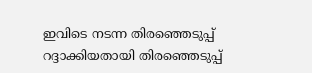ഇവിടെ നടന്ന തിരഞ്ഞെടുപ്പ് റദ്ദാക്കിയതായി തിരഞ്ഞെടുപ്പ്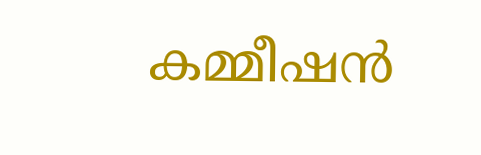കമ്മീഷന്‍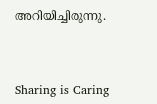അറിയിച്ചിരുന്നു.



Sharing is Caring